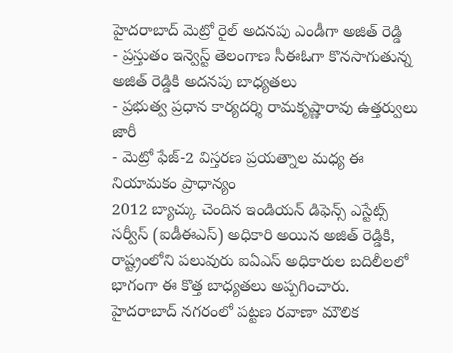హైదరాబాద్ మెట్రో రైల్ అదనపు ఎండీగా అజిత్ రెడ్డి
- ప్రస్తుతం ఇన్వెస్ట్ తెలంగాణ సీఈఓగా కొనసాగుతున్న అజిత్ రెడ్డికి అదనపు బాధ్యతలు
- ప్రభుత్వ ప్రధాన కార్యదర్శి రామకృష్ణారావు ఉత్తర్వులు జారీ
- మెట్రో ఫేజ్-2 విస్తరణ ప్రయత్నాల మధ్య ఈ నియామకం ప్రాధాన్యం
2012 బ్యాచ్కు చెందిన ఇండియన్ డిఫెన్స్ ఎస్టేట్స్ సర్వీస్ (ఐడీఈఎస్) అధికారి అయిన అజిత్ రెడ్డికి, రాష్ట్రంలోని పలువురు ఐఏఎస్ అధికారుల బదిలీలలో భాగంగా ఈ కొత్త బాధ్యతలు అప్పగించారు. హైదరాబాద్ నగరంలో పట్టణ రవాణా మౌలిక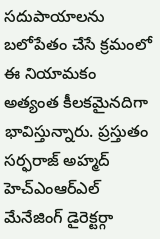సదుపాయాలను బలోపేతం చేసే క్రమంలో ఈ నియామకం అత్యంత కీలకమైనదిగా భావిస్తున్నారు. ప్రస్తుతం సర్ఫరాజ్ అహ్మద్ హెచ్ఎంఆర్ఎల్ మేనేజింగ్ డైరెక్టర్గా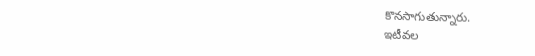కొనసాగుతున్నారు.
ఇటీవల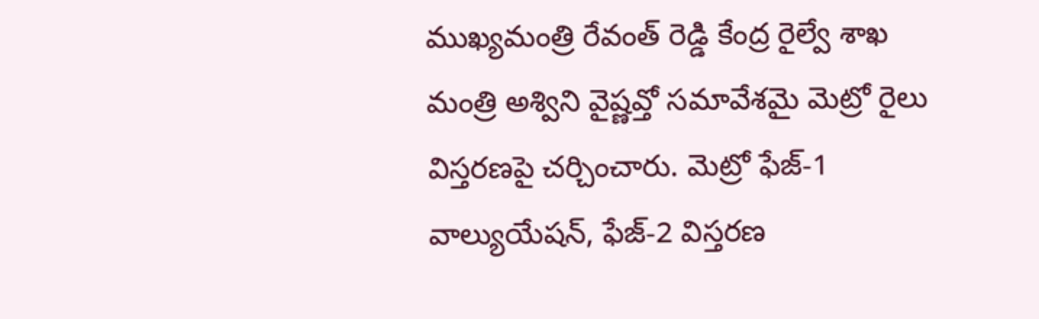ముఖ్యమంత్రి రేవంత్ రెడ్డి కేంద్ర రైల్వే శాఖ మంత్రి అశ్విని వైష్ణవ్తో సమావేశమై మెట్రో రైలు విస్తరణపై చర్చించారు. మెట్రో ఫేజ్-1 వాల్యుయేషన్, ఫేజ్-2 విస్తరణ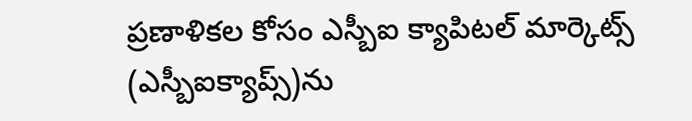ప్రణాళికల కోసం ఎస్బీఐ క్యాపిటల్ మార్కెట్స్ (ఎస్బీఐక్యాప్స్)ను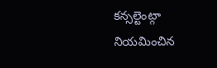కన్సల్టెంట్గా నియమించిన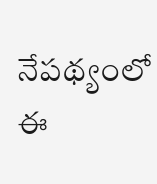నేపథ్యంలో ఈ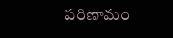పరిణామం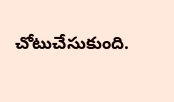చోటుచేసుకుంది.